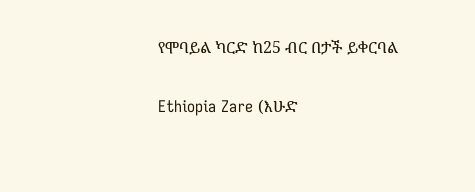የሞባይል ካርድ ከ25 ብር በታች ይቀርባል

Ethiopia Zare (እሁድ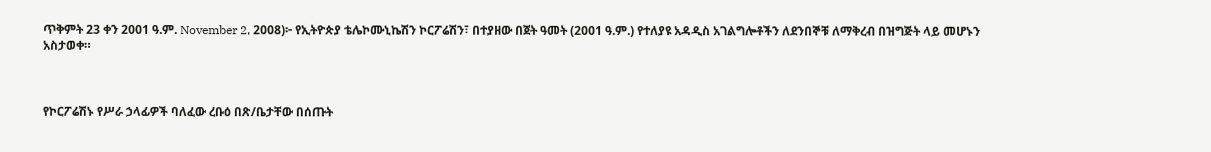ጥቅምት 23 ቀን 2001 ዓ.ም. November 2, 2008)፦ የኢትዮጵያ ቴሌኮሙኒኬሽን ኮርፖሬሽን፣ በተያዘው በጀት ዓመት (2001 ዓ.ም.) የተለያዩ አዳዲስ አገልግሎቶችን ለደንበኞቹ ለማቅረብ በዝግጅት ላይ መሆኑን አስታወቀ።



የኮርፖሬሽኑ የሥራ ኃላፊዎች ባለፈው ረቡዕ በጽ/ቤታቸው በሰጡት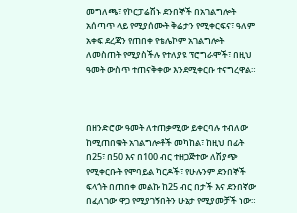መግለጫ፣ የኮርፓሬሽኑ ደንበኞች በአገልግሎት አሰጣጥ ላይ የሚያሰሙት ቅሬታን የሚቀርፍና፣ ዓለም አቀፍ ደረጃን የጠበቀ የቴሌኮም አገልግሎት ለመስጠት የሚያስችሉ የተለያዩ ፕሮግራሞች፣ በዚህ ዓመት ውስጥ ተጠናቅቀው እንደሚቀርቡ ተናግረዋል።



በዘንድሮው ዓመት ለተጠቃሚው ይቀርባሉ ተብለው ከሚጠበቁት አገልግሎቶች መካከል፣ ከዚህ በፊት በ25፣ በ50 እና በ100 ብር ተዘጋጅተው ለሽያጭ የሚቀርቡት የሞባይል ካርዶች፣ የሁሉንም ደንበኞች ፍላጎት በጠበቀ መልኩ ከ25 ብር በታች እና ደንበኛው በፈለገው ዋጋ የሚያገኝበትን ሁኔታ የሚያመቻች ነው።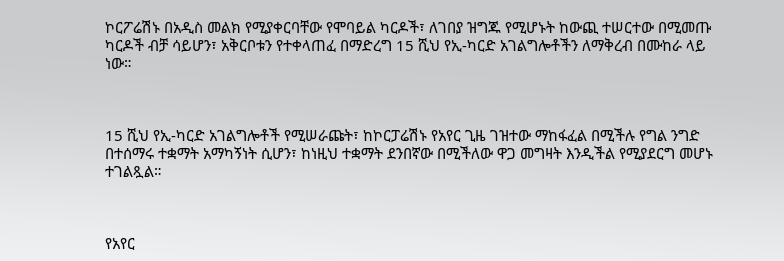ኮርፖሬሽኑ በአዲስ መልክ የሚያቀርባቸው የሞባይል ካርዶች፣ ለገበያ ዝግጁ የሚሆኑት ከውጪ ተሠርተው በሚመጡ ካርዶች ብቻ ሳይሆን፣ አቅርቦቱን የተቀላጠፈ በማድረግ 15 ሺህ የኢ-ካርድ አገልግሎቶችን ለማቅረብ በሙከራ ላይ ነው።



15 ሺህ የኢ-ካርድ አገልግሎቶች የሚሠራጩት፣ ከኮርፓሬሽኑ የአየር ጊዜ ገዝተው ማከፋፈል በሚችሉ የግል ንግድ በተሰማሩ ተቋማት አማካኝነት ሲሆን፣ ከነዚህ ተቋማት ደንበኛው በሚችለው ዋጋ መግዛት እንዲችል የሚያደርግ መሆኑ ተገልጿል።



የአየር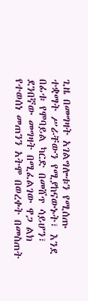ጊዜ በመግዛት አገልግሎቱን የሚሰጡ ተቋማት ሥራቸውን የሚያከናውኑት፣ እንደ በፊቱ የሞባይል ካርድ በመሸጥ ሳይሆን፣ ደንበኛው መግዛት በሚፈልገው ዋጋ ልክ የተወሰነ መጠንን አትሞ በወረቀት በመስጠት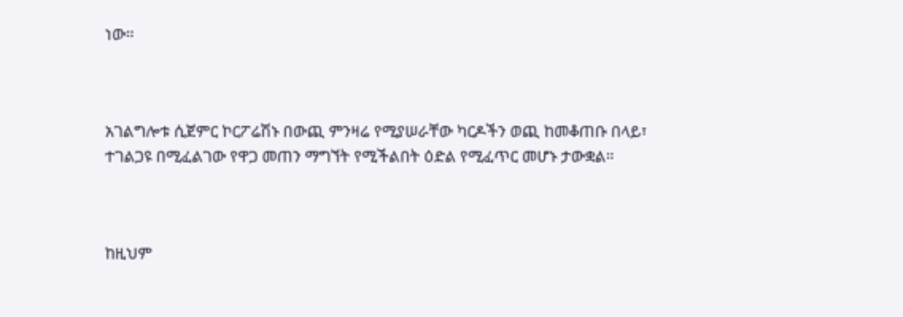ነው።



አገልግሎቱ ሲጀምር ኮርፖሬሽኑ በውጪ ምንዛሬ የሚያሠራቸው ካርዶችን ወጪ ከመቆጠቡ በላይ፣ ተገልጋዩ በሚፈልገው የዋጋ መጠን ማግኘት የሚችልበት ዕድል የሚፈጥር መሆኑ ታውቋል።



ከዚህም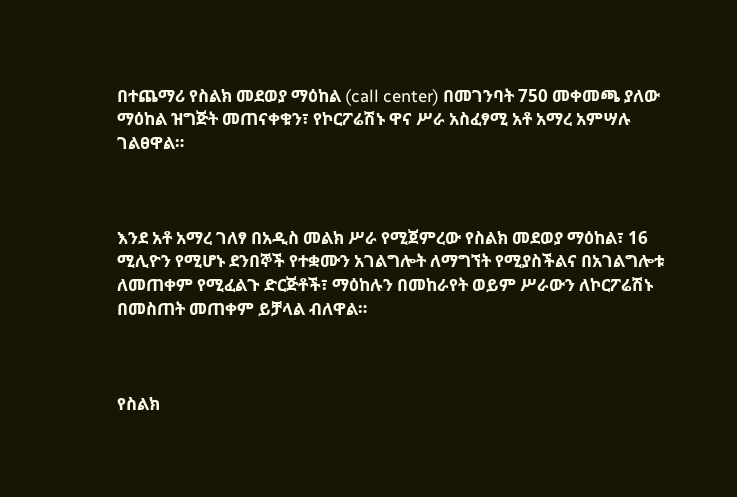በተጨማሪ የስልክ መደወያ ማዕከል (call center) በመገንባት 750 መቀመጫ ያለው ማዕከል ዝግጅት መጠናቀቁን፣ የኮርፖሬሽኑ ዋና ሥራ አስፈፃሚ አቶ አማረ አምሣሉ ገልፀዋል።



እንደ አቶ አማረ ገለፃ በአዲስ መልክ ሥራ የሚጀምረው የስልክ መደወያ ማዕከል፣ 16 ሚሊዮን የሚሆኑ ደንበኞች የተቋሙን አገልግሎት ለማግኘት የሚያስችልና በአገልግሎቱ ለመጠቀም የሚፈልጉ ድርጅቶች፣ ማዕከሉን በመከራየት ወይም ሥራውን ለኮርፖሬሽኑ በመስጠት መጠቀም ይቻላል ብለዋል።



የስልክ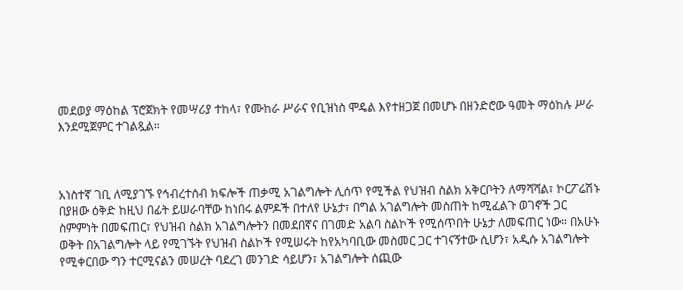መደወያ ማዕከል ፕሮጀክት የመሣሪያ ተከላ፣ የሙከራ ሥራና የቢዝነስ ሞዴል እየተዘጋጀ በመሆኑ በዘንድሮው ዓመት ማዕከሉ ሥራ እንደሚጀምር ተገልጿል።



አነስተኛ ገቢ ለሚያገኙ የኅብረተሰብ ክፍሎች ጠቃሚ አገልግሎት ሊሰጥ የሚችል የህዝብ ስልክ አቅርቦትን ለማሻሻል፣ ኮርፖሬሽኑ በያዘው ዕቅድ ከዚህ በፊት ይሠራባቸው ከነበሩ ልምዶች በተለየ ሁኔታ፣ በግል አገልግሎት መስጠት ከሚፈልጉ ወገኖች ጋር ስምምነት በመፍጠር፣ የህዝብ ስልክ አገልግሎትን በመደበኛና በገመድ አልባ ስልኮች የሚሰጥበት ሁኔታ ለመፍጠር ነው። በአሁኑ ወቅት በአገልግሎት ላይ የሚገኙት የህዝብ ስልኮች የሚሠሩት ከየአካባቢው መስመር ጋር ተገናኝተው ሲሆን፣ አዲሱ አገልግሎት የሚቀርበው ግን ተርሚናልን መሠረት ባደረገ መንገድ ሳይሆን፣ አገልግሎት ሰጪው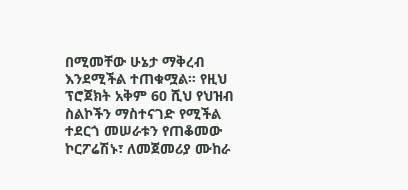በሚመቸው ሁኔታ ማቅረብ እንደሚችል ተጠቁሟል። የዚህ ፕሮጀክት አቅም 60 ሺህ የህዝብ ስልኮችን ማስተናገድ የሚችል ተደርጎ መሠራቱን የጠቆመው ኮርፖሬሽኑ፣ ለመጀመሪያ ሙከራ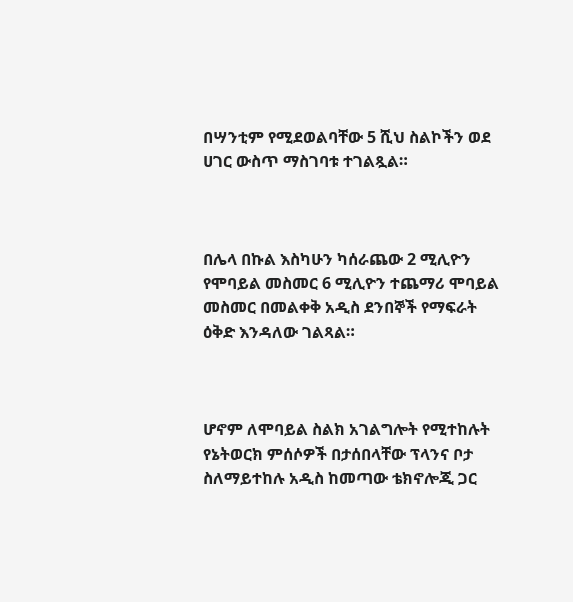በሣንቲም የሚደወልባቸው 5 ሺህ ስልኮችን ወደ ሀገር ውስጥ ማስገባቱ ተገልጿል።



በሌላ በኩል እስካሁን ካሰራጨው 2 ሚሊዮን የሞባይል መስመር 6 ሚሊዮን ተጨማሪ ሞባይል መስመር በመልቀቅ አዲስ ደንበኞች የማፍራት ዕቅድ እንዳለው ገልጻል።



ሆኖም ለሞባይል ስልክ አገልግሎት የሚተከሉት የኔትወርክ ምሰሶዎች በታሰበላቸው ፕላንና ቦታ ስለማይተከሉ አዲስ ከመጣው ቴክኖሎጂ ጋር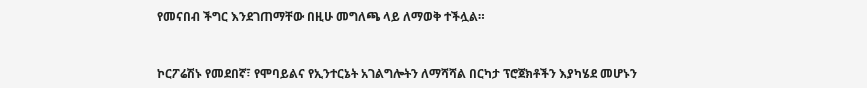የመናበብ ችግር እንደገጠማቸው በዚሁ መግለጫ ላይ ለማወቅ ተችሏል።



ኮርፖሬሽኑ የመደበኛ፣ የሞባይልና የኢንተርኔት አገልግሎትን ለማሻሻል በርካታ ፕሮጀክቶችን እያካሄደ መሆኑን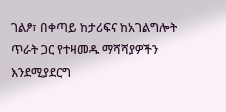ገልፆ፣ በቀጣይ ከታሪፍና ከአገልግሎት ጥራት ጋር የተዛመዱ ማሻሻያዎችን እንደሚያደርግ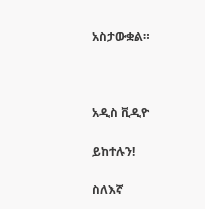አስታውቋል።



አዲስ ቪዲዮ

ይከተሉን!

ስለእኛ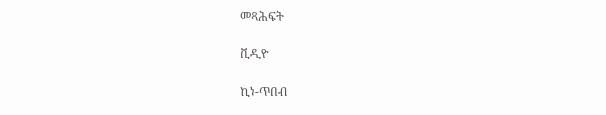መጻሕፍት

ቪዲዮ

ኪነ-ጥበብ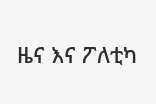ዜና እና ፖለቲካ